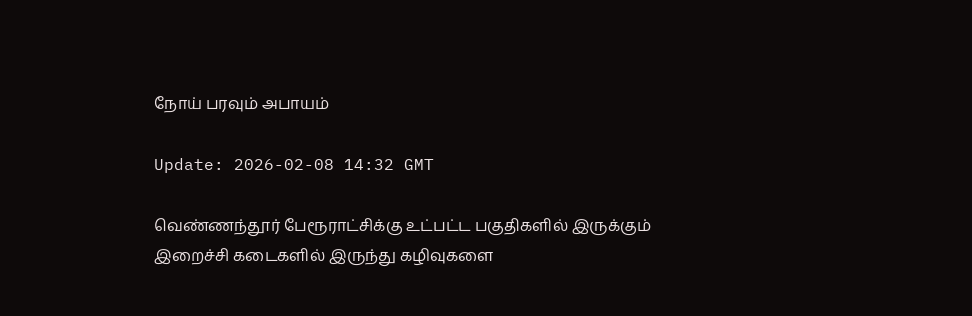நோய் பரவும் அபாயம்

Update: 2026-02-08 14:32 GMT

வெண்ணந்தூர் பேரூராட்சிக்கு உட்பட்ட பகுதிகளில் இருக்கும் இறைச்சி கடைகளில் இருந்து கழிவுகளை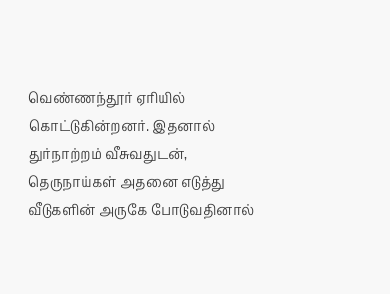வெண்ணந்தூர் ஏரியில் கொட்டுகின்றனர். இதனால் துர்நாற்றம் வீசுவதுடன், தெருநாய்கள் அதனை எடுத்து வீடுகளின் அருகே போடுவதினால்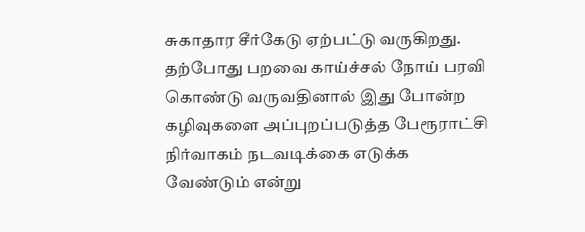சுகாதார சீர்கேடு ஏற்பட்டு வருகிறது. தற்போது பறவை காய்ச்சல் நோய் பரவி கொண்டு வருவதினால் இது போன்ற கழிவுகளை அப்புறப்படுத்த பேரூராட்சி நிர்வாகம் நடவடிக்கை எடுக்க வேண்டும் என்று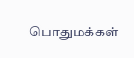பொதுமக்கள்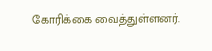கோரிக்கை வைத்துள்ளனர்.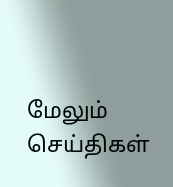மேலும் செய்திகள்